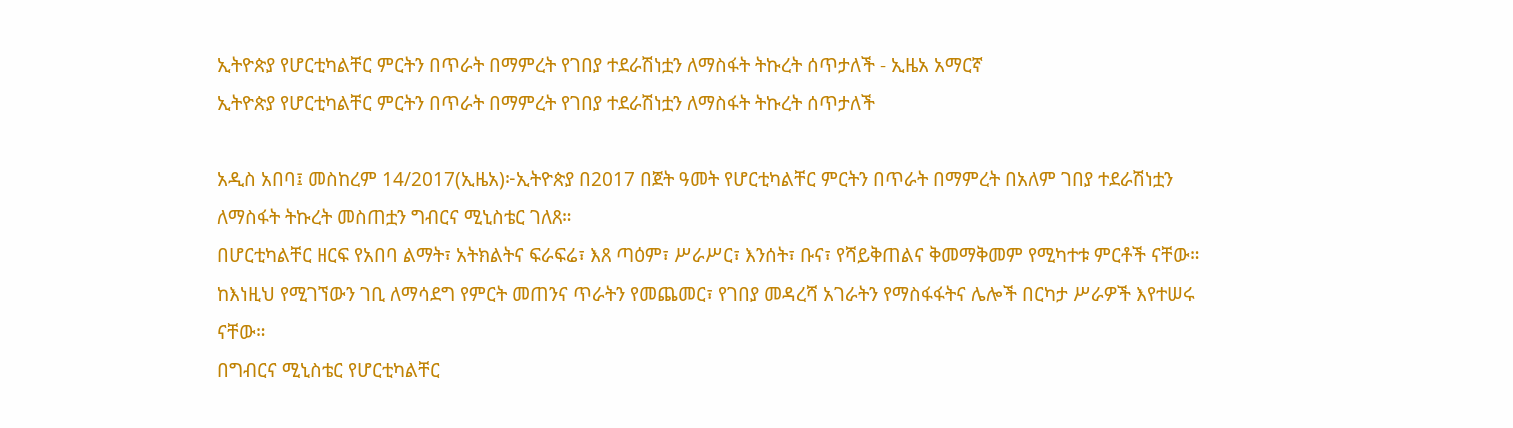ኢትዮጵያ የሆርቲካልቸር ምርትን በጥራት በማምረት የገበያ ተደራሽነቷን ለማስፋት ትኩረት ሰጥታለች - ኢዜአ አማርኛ
ኢትዮጵያ የሆርቲካልቸር ምርትን በጥራት በማምረት የገበያ ተደራሽነቷን ለማስፋት ትኩረት ሰጥታለች

አዲስ አበባ፤ መስከረም 14/2017(ኢዜአ)፦ኢትዮጵያ በ2017 በጀት ዓመት የሆርቲካልቸር ምርትን በጥራት በማምረት በአለም ገበያ ተደራሽነቷን ለማስፋት ትኩረት መስጠቷን ግብርና ሚኒስቴር ገለጸ።
በሆርቲካልቸር ዘርፍ የአበባ ልማት፣ አትክልትና ፍራፍሬ፣ እጸ ጣዕም፣ ሥራሥር፣ እንሰት፣ ቡና፣ የሻይቅጠልና ቅመማቅመም የሚካተቱ ምርቶች ናቸው።
ከእነዚህ የሚገኘውን ገቢ ለማሳደግ የምርት መጠንና ጥራትን የመጨመር፣ የገበያ መዳረሻ አገራትን የማስፋፋትና ሌሎች በርካታ ሥራዎች እየተሠሩ ናቸው።
በግብርና ሚኒስቴር የሆርቲካልቸር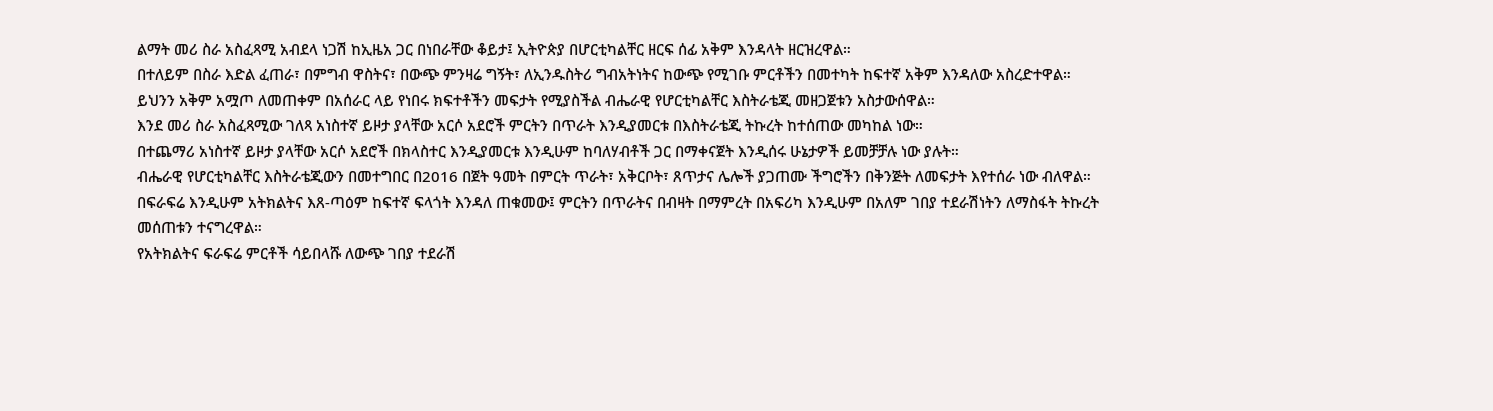ልማት መሪ ስራ አስፈጻሚ አብደላ ነጋሽ ከኢዜአ ጋር በነበራቸው ቆይታ፤ ኢትዮጵያ በሆርቲካልቸር ዘርፍ ሰፊ አቅም እንዳላት ዘርዝረዋል።
በተለይም በስራ እድል ፈጠራ፣ በምግብ ዋስትና፣ በውጭ ምንዛሬ ግኝት፣ ለኢንዱስትሪ ግብአትነትና ከውጭ የሚገቡ ምርቶችን በመተካት ከፍተኛ አቅም እንዳለው አስረድተዋል።
ይህንን አቅም አሟጦ ለመጠቀም በአሰራር ላይ የነበሩ ክፍተቶችን መፍታት የሚያስችል ብሔራዊ የሆርቲካልቸር እስትራቴጂ መዘጋጀቱን አስታውሰዋል።
እንደ መሪ ስራ አስፈጻሚው ገለጻ አነስተኛ ይዞታ ያላቸው አርሶ አደሮች ምርትን በጥራት እንዲያመርቱ በእስትራቴጂ ትኩረት ከተሰጠው መካከል ነው።
በተጨማሪ አነስተኛ ይዞታ ያላቸው አርሶ አደሮች በክላስተር እንዲያመርቱ እንዲሁም ከባለሃብቶች ጋር በማቀናጀት እንዲሰሩ ሁኔታዎች ይመቻቻሉ ነው ያሉት።
ብሔራዊ የሆርቲካልቸር እስትራቴጂውን በመተግበር በ2016 በጀት ዓመት በምርት ጥራት፣ አቅርቦት፣ ጸጥታና ሌሎች ያጋጠሙ ችግሮችን በቅንጅት ለመፍታት እየተሰራ ነው ብለዋል።
በፍራፍሬ እንዲሁም አትክልትና እጸ-ጣዕም ከፍተኛ ፍላጎት እንዳለ ጠቁመው፤ ምርትን በጥራትና በብዛት በማምረት በአፍሪካ እንዲሁም በአለም ገበያ ተደራሽነትን ለማስፋት ትኩረት መሰጠቱን ተናግረዋል።
የአትክልትና ፍራፍሬ ምርቶች ሳይበላሹ ለውጭ ገበያ ተደራሽ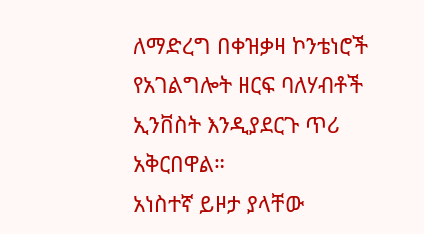ለማድረግ በቀዝቃዛ ኮንቴነሮች የአገልግሎት ዘርፍ ባለሃብቶች ኢንቨስት እንዲያደርጉ ጥሪ አቅርበዋል።
አነስተኛ ይዞታ ያላቸው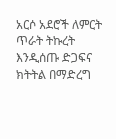አርሶ አደሮች ለምርት ጥራት ትኩረት እንዲሰጡ ድጋፍና ክትትል በማድረግ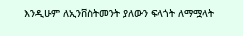እንዲሁም ለኢንቨስትመንት ያለውን ፍላጎት ለማሟላት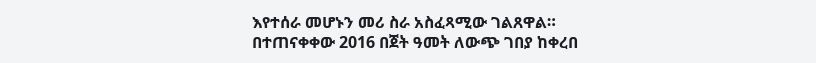እየተሰራ መሆኑን መሪ ስራ አስፈጻሚው ገልጸዋል።
በተጠናቀቀው 2016 በጀት ዓመት ለውጭ ገበያ ከቀረበ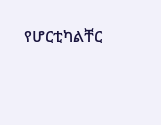የሆርቲካልቸር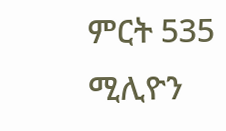ምርት 535 ሚሊዮን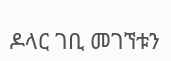ዶላር ገቢ መገኘቱን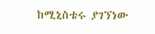ከሚኒስቴሩ ያገኘነው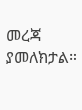መረጃ ያመለክታል።